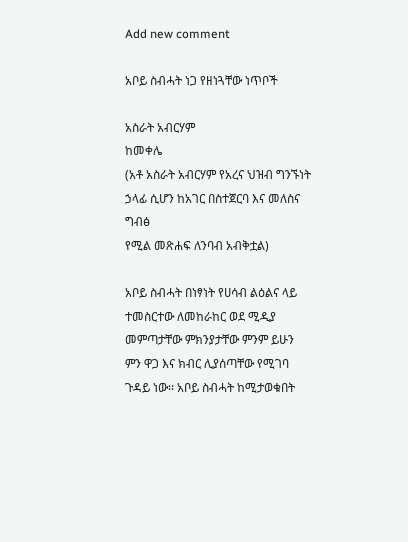Add new comment

አቦይ ስብሓት ነጋ የዘነጓቸው ነጥቦች

አስራት አብርሃም
ከመቀሌ
(አቶ አስራት አብርሃም የአረና ህዝብ ግንኙነት
ኃላፊ ሲሆን ከአገር በስተጀርባ እና መለስና ግብፅ
የሚል መጽሐፍ ለንባብ አብቅቷል)

አቦይ ስብሓት በነፃነት የሀሳብ ልዕልና ላይ ተመስርተው ለመከራከር ወደ ሚዲያ መምጣታቸው ምክንያታቸው ምንም ይሁን ምን ዋጋ እና ክብር ሊያሰጣቸው የሚገባ ጉዳይ ነው፡፡ አቦይ ስብሓት ከሚታወቁበት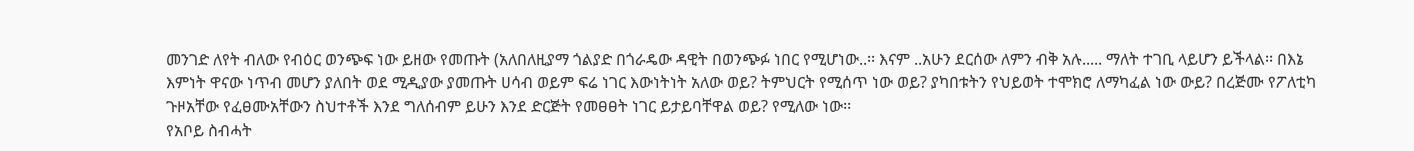መንገድ ለየት ብለው የብዕር ወንጭፍ ነው ይዘው የመጡት (አለበለዚያማ ጎልያድ በጎራዴው ዳዊት በወንጭፉ ነበር የሚሆነው..፡፡ እናም ..አሁን ደርሰው ለምን ብቅ አሉ..... ማለት ተገቢ ላይሆን ይችላል፡፡ በእኔ እምነት ዋናው ነጥብ መሆን ያለበት ወደ ሚዲያው ያመጡት ሀሳብ ወይም ፍሬ ነገር እውነትነት አለው ወይ? ትምህርት የሚሰጥ ነው ወይ? ያካበቱትን የህይወት ተሞክሮ ለማካፈል ነው ውይ? በረጅሙ የፖለቲካ ጉዞአቸው የፈፀሙአቸውን ስህተቶች እንደ ግለሰብም ይሁን እንደ ድርጅት የመፀፀት ነገር ይታይባቸዋል ወይ? የሚለው ነው፡፡
የአቦይ ስብሓት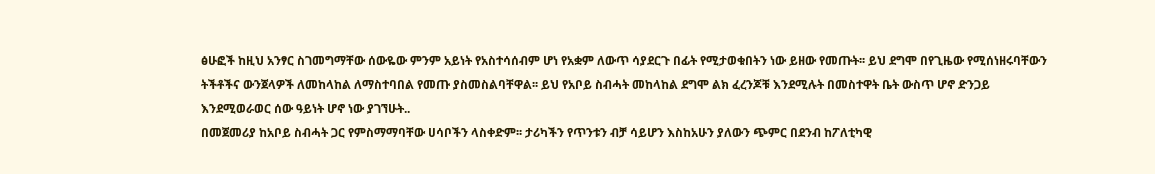ፅሁፎች ከዚህ አንፃር ስገመግማቸው ሰውዬው ምንም አይነት የአስተሳሰብም ሆነ የአቋም ለውጥ ሳያደርጉ በፊት የሚታወቁበትን ነው ይዘው የመጡት፡፡ ይህ ደግሞ በየጊዜው የሚሰነዘሩባቸውን ትችቶችና ውንጀላዎች ለመከላከል ለማስተባበል የመጡ ያስመስልባቸዋል፡፡ ይህ የአቦይ ስብሓት መከላከል ደግሞ ልክ ፈረንጆቹ እንደሚሉት በመስተዋት ቤት ውስጥ ሆኖ ድንጋይ እንደሚወራወር ሰው ዓይነት ሆኖ ነው ያገኘሁት..
በመጀመሪያ ከአቦይ ስብሓት ጋር የምስማማባቸው ሀሳቦችን ላስቀድም፡፡ ታሪካችን የጥንቱን ብቻ ሳይሆን እስከአሁን ያለውን ጭምር በደንብ ከፖለቲካዊ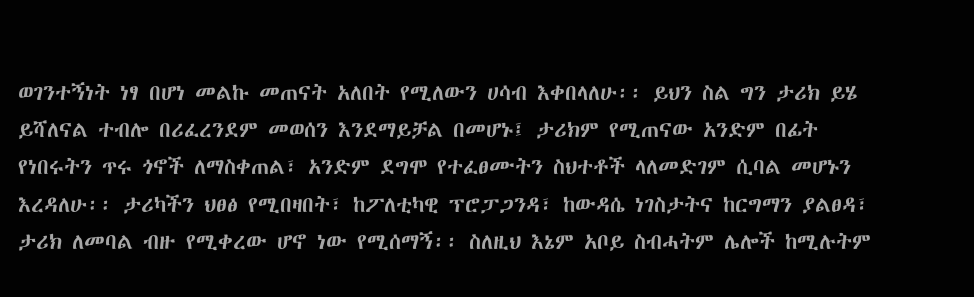ወገንተኝነት ነፃ በሆነ መልኩ መጠናት አለበት የሚለውን ሀሳብ እቀበላለሁ፡፡ ይህን ስል ግን ታሪክ ይሄ ይሻለናል ተብሎ በሪፈረንደም መወሰን እንደማይቻል በመሆኑ፤ ታሪክም የሚጠናው አንድም በፊት የነበሩትን ጥሩ ጎኖች ለማስቀጠል፣ አንድም ደግሞ የተፈፀሙትን ስህተቶች ላለመድገም ሲባል መሆኑን እረዳለሁ፡፡ ታሪካችን ህፀፅ የሚበዛበት፣ ከፖለቲካዊ ፕሮፓጋንዳ፣ ከውዳሴ ነገስታትና ከርግማን ያልፀዳ፣ ታሪክ ለመባል ብዙ የሚቀረው ሆኖ ነው የሚሰማኝ፡፡ ስለዚህ እኔም አቦይ ስብሓትም ሌሎች ከሚሉትም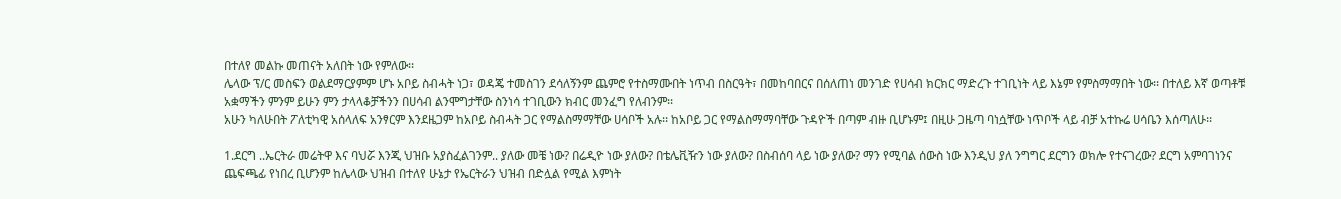በተለየ መልኩ መጠናት አለበት ነው የምለው፡፡
ሌላው ፕ/ር መስፍን ወልደማርያምም ሆኑ አቦይ ስብሓት ነጋ፣ ወዳጄ ተመስገን ደሳለኝንም ጨምሮ የተስማሙበት ነጥብ በስርዓት፣ በመከባበርና በሰለጠነ መንገድ የሀሳብ ክርክር ማድረጉ ተገቢነት ላይ እኔም የምስማማበት ነው፡፡ በተለይ እኛ ወጣቶቹ አቋማችን ምንም ይሁን ምን ታላላቆቻችንን በሀሳብ ልንሞግታቸው ስንነሳ ተገቢውን ክብር መንፈግ የለብንም፡፡
አሁን ካለሁበት ፖለቲካዊ አሰላለፍ አንፃርም እንደዜጋም ከአቦይ ስብሓት ጋር የማልስማማቸው ሀሳቦች አሉ፡፡ ከአቦይ ጋር የማልስማማባቸው ጉዳዮች በጣም ብዙ ቢሆኑም፤ በዚሁ ጋዜጣ ባነሷቸው ነጥቦች ላይ ብቻ አተኩሬ ሀሳቤን እሰጣለሁ፡፡

1.ደርግ ..ኤርትራ መሬትዋ እና ባህሯ እንጂ ህዝቡ አያስፈልገንም.. ያለው መቼ ነው? በሬዲዮ ነው ያለው? በቴሌቪዥን ነው ያለው? በስብሰባ ላይ ነው ያለው? ማን የሚባል ሰውስ ነው እንዲህ ያለ ንግግር ደርግን ወክሎ የተናገረው? ደርግ አምባገነንና ጨፍጫፊ የነበረ ቢሆንም ከሌላው ህዝብ በተለየ ሁኔታ የኤርትራን ህዝብ በድሏል የሚል እምነት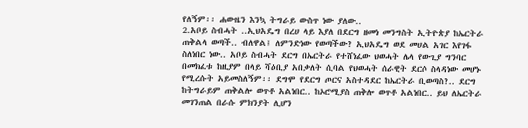የለኝም፡፡ ሐውዜን እንኳ ትግራይ ውስጥ ነው ያለው..
2.አቦይ ስብሓት ..ኢህአዴግ በረሀ ላይ እያለ በደርግ ዘመነ መንግስት ኢትዮጵያ ከኤርትራ ጠቅልላ ወጣች.. ብለዋል፤ ለምንድነው የወጣችው? ኢህአዴግ ወደ መሀል አገር እየገፋ ስለነበር ነው.. አቦይ ስብሓት ደርግ በኤርትራ የተሸነፈው ህወሓት ሌላ የውጊያ ግንባር በመክፈቱ ከዚያም በላይ ሻዕቢያ አበቃለት ሲባል የህወሓት ሰራዊት ደርሶ ስላዳነው መሆኑ የሚረሱት አይመስለኝም፡፡ ደግሞ የደርግ ጦርና አስተዳደር ከኤርትራ ቢወጣስ?.. ደርግ ከትግራይም ጠቅልሎ ወጥቶ አልነበር.. ከኦሮሚያስ ጠቅሎ ወጥቶ አልነበር.. ይህ ለኤርትራ መገንጠል በራሱ ምክንያት ሊሆን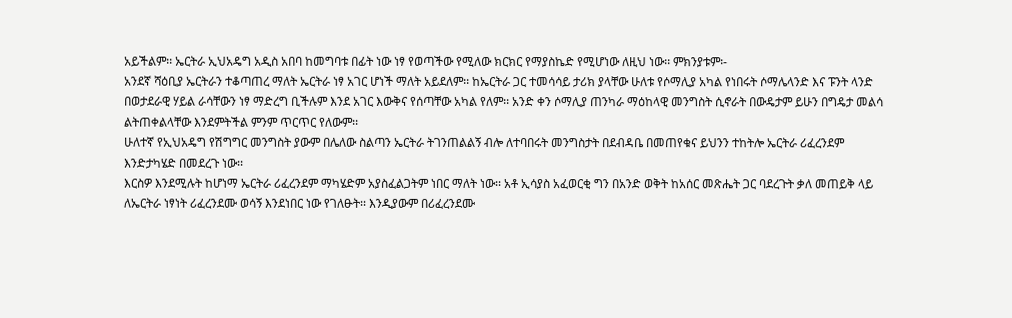አይችልም፡፡ ኤርትራ ኢህአዴግ አዲስ አበባ ከመግባቱ በፊት ነው ነፃ የወጣችው የሚለው ክርክር የማያስኬድ የሚሆነው ለዚህ ነው፡፡ ምክንያቱም፡-
አንደኛ ሻዕቢያ ኤርትራን ተቆጣጠረ ማለት ኤርትራ ነፃ አገር ሆነች ማለት አይደለም፡፡ ከኤርትራ ጋር ተመሳሳይ ታሪክ ያላቸው ሁለቱ የሶማሊያ አካል የነበሩት ሶማሌላንድ እና ፑንት ላንድ በወታደራዊ ሃይል ራሳቸውን ነፃ ማድረግ ቢችሉም እንደ አገር እውቅና የሰጣቸው አካል የለም፡፡ አንድ ቀን ሶማሊያ ጠንካራ ማዕከላዊ መንግስት ሲኖራት በውዴታም ይሁን በግዴታ መልሳ ልትጠቀልላቸው እንደምትችል ምንም ጥርጥር የለውም፡፡
ሁለተኛ የኢህአዴግ የሽግግር መንግስት ያውም በሌለው ስልጣን ኤርትራ ትገንጠልልኝ ብሎ ለተባበሩት መንግስታት በደብዳቤ በመጠየቁና ይህንን ተከትሎ ኤርትራ ሪፈረንደም እንድታካሄድ በመደረጉ ነው፡፡
እርስዎ እንደሚሉት ከሆነማ ኤርትራ ሪፈረንደም ማካሄድም አያስፈልጋትም ነበር ማለት ነው፡፡ አቶ ኢሳያስ አፈወርቂ ግን በአንድ ወቅት ከአሰር መጽሔት ጋር ባደረጉት ቃለ መጠይቅ ላይ ለኤርትራ ነፃነት ሪፈረንደሙ ወሳኝ እንደነበር ነው የገለፁት፡፡ እንዲያውም በሪፈረንደሙ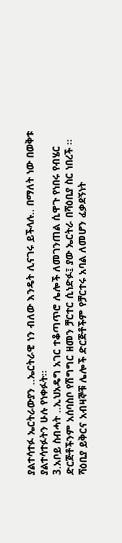ያልተሳተፉ ኤርትራውያን ..ኤርትራዊ ነን ብለው እንዴት ሊናገሩ ይችላሉ.. በማለት ነው በወቅቱ ያልተሳተፉትን ሁሉ የነቀፉት፡፡
3.አቦይ ስብሓት ..ኢህአዴግ አገር ተቆጣጥሮ ሌሎች ለመገንጠል ሲዋጉ የነበሩ የብሄር ድርጅቶችንም አሰባስቦ የሽግግር ዘመን ቻርተር ሲነድፉ፤ ያው ኤርትራ በሻዕቢያ ስር ነበረች ፡፡ ሻዕቢያ ይቅርና አብዛኞቹ ሌሎች ድርጅቶችም የቻርተሩ አባል ለመሆን ፈቃደኝነት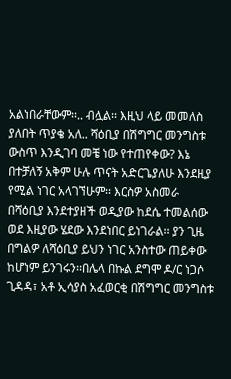አልነበራቸውም፡፡.. ብሏል፡፡ እዚህ ላይ መመለስ ያለበት ጥያቄ አለ.. ሻዕቢያ በሽግግር መንግስቱ ውስጥ እንዲገባ መቼ ነው የተጠየቀው? እኔ በተቻለኝ አቅም ሁሉ ጥናት አድርጌያለሁ እንደዚያ የሚል ነገር አላገኘሁም፡፡ እርስዎ አስመራ በሻዕቢያ እንደተያዘች ወዲያው ከደሴ ተመልሰው ወደ እዚያው ሄደው እንደነበር ይነገራል፡፡ ያን ጊዜ በግልዎ ለሻዕቢያ ይህን ነገር አንስተው ጠይቀው ከሆነም ይንገሩን፡፡በሌላ በኩል ደግሞ ዶ/ር ነጋሶ ጊዳዳ፣ አቶ ኢሳያስ አፈወርቂ በሽግግር መንግስቱ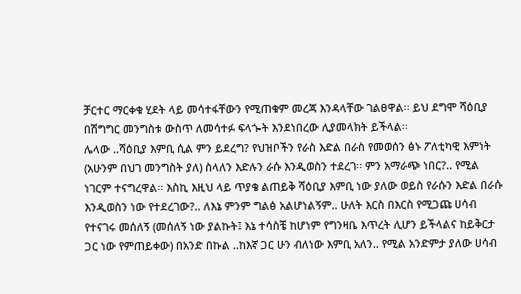ቻርተር ማርቀቁ ሂደት ላይ መሳተፋቸውን የሚጠቁም መረጃ እንዳላቸው ገልፀዋል፡፡ ይህ ደግሞ ሻዕቢያ በሽግግር መንግስቱ ውስጥ ለመሳተፉ ፍላጐት እንደነበረው ሊያመላክት ይችላል፡፡
ሌላው ..ሻዕቢያ እምቢ ሲል ምን ይደረግ? የህዝቦችን የራስ እድል በራስ የመወሰን ፅኑ ፖለቲካዊ እምነት (አሁንም በህገ መንግስት ያለ) ስላለን እድሉን ራሱ እንዲወስን ተደረገ፡፡ ምን አማራጭ ነበር?.. የሚል ነገርም ተናግረዋል፡፡ እስኪ እዚህ ላይ ጥያቄ ልጠይቅ ሻዕቢያ እምቢ ነው ያለው ወይስ የራሱን እድል በራሱ እንዲወስን ነው የተደረገው?.. ለእኔ ምንም ግልፅ አልሆነልኝም.. ሁለት እርስ በእርስ የሚጋጩ ሀሳብ የተናገሩ መሰለኝ (መሰለኝ ነው ያልኩት፤ እኔ ተሳስቼ ከሆነም የግንዛቤ እጥረት ሊሆን ይችላልና ከይቅርታ ጋር ነው የምጠይቀው) በአንድ በኩል ..ከእኛ ጋር ሁን ብለነው እምቢ አለን.. የሚል አንድምታ ያለው ሀሳብ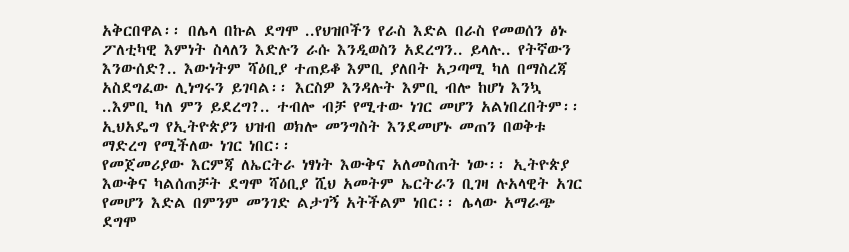አቅርበዋል፡፡ በሌላ በኩል ደግሞ ..የህዝቦችን የራስ እድል በራስ የመወሰን ፅኑ ፖለቲካዊ እምነት ስላለን እድሉን ራሱ እንዲወስን አደረግን.. ይላሉ.. የትኛውን እንውሰድ?.. እውነትም ሻዕቢያ ተጠይቆ እምቢ ያለበት አጋጣሚ ካለ በማስረጃ አስደግፈው ሊነግሩን ይገባል፡፡ እርስዎ እንዳሉት እምቢ ብሎ ከሆነ እንኳ ..እምቢ ካለ ምን ይደረግ?.. ተብሎ ብቻ የሚተው ነገር መሆን አልነበረበትም፡፡ ኢህአዴግ የኢትዮጵያን ህዝብ ወክሎ መንግስት እንደመሆኑ መጠን በወቅቱ ማድረግ የሚችለው ነገር ነበር፡፡
የመጀመሪያው እርምጃ ለኤርትራ ነፃነት እውቅና አለመስጠት ነው፡፡ ኢትዮጵያ እውቅና ካልሰጠቻት ደግሞ ሻዕቢያ ሺህ አመትም ኤርትራን ቢገዛ ሉአላዊት አገር የመሆን እድል በምንም መንገድ ልታገኝ አትችልም ነበር፡፡ ሌላው አማራጭ ደግሞ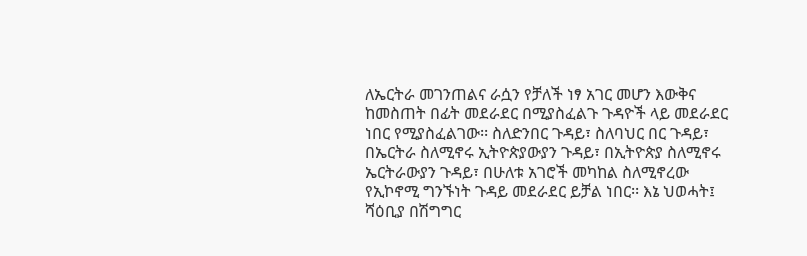ለኤርትራ መገንጠልና ራሷን የቻለች ነፃ አገር መሆን እውቅና ከመስጠት በፊት መደራደር በሚያስፈልጉ ጉዳዮች ላይ መደራደር ነበር የሚያስፈልገው፡፡ ስለድንበር ጉዳይ፣ ስለባህር በር ጉዳይ፣ በኤርትራ ስለሚኖሩ ኢትዮጵያውያን ጉዳይ፣ በኢትዮጵያ ስለሚኖሩ ኤርትራውያን ጉዳይ፣ በሁለቱ አገሮች መካከል ስለሚኖረው የኢኮኖሚ ግንኙነት ጉዳይ መደራደር ይቻል ነበር፡፡ እኔ ህወሓት፤ ሻዕቢያ በሽግግር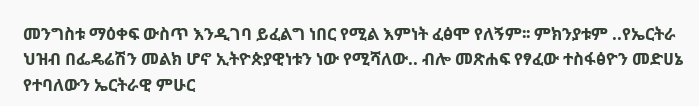መንግስቱ ማዕቀፍ ውስጥ እንዲገባ ይፈልግ ነበር የሚል እምነት ፈፅሞ የለኝም፡፡ ምክንያቱም ..የኤርትራ ህዝብ በፌዴሬሽን መልክ ሆኖ ኢትዮጵያዊነቱን ነው የሚሻለው.. ብሎ መጽሐፍ የፃፈው ተስፋፅዮን መድሀኔ የተባለውን ኤርትራዊ ምሁር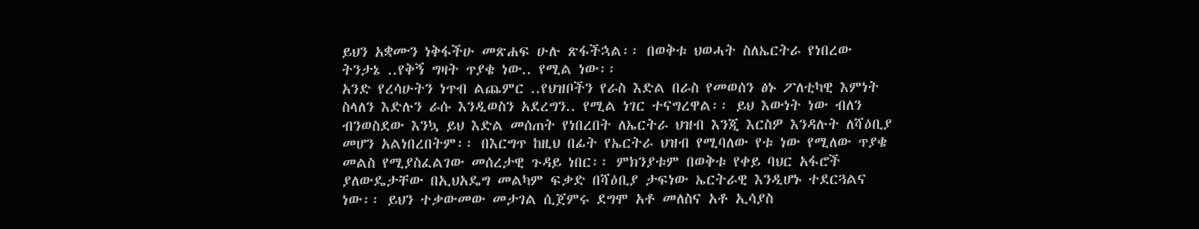ይህን አቋሙን ነቅፋችሁ መጽሐፍ ሁሉ ጽፋችኋል፡፡ በወቅቱ ህወሓት ስለኤርትራ የነበረው ትንታኔ ..የቅኝ ግዛት ጥያቄ ነው.. የሚል ነው፡፡
አንድ የረሳሁትን ነጥብ ልጨምር ..የህዝቦችን የራስ እድል በራስ የመወሰን ፅኑ ፖለቲካዊ እምነት ስላለን እድሉን ራሱ እንዲወስን አደረግን.. የሚል ነገር ተናግረዋል፡፡ ይህ እውነት ነው ብለን ብንወስደው እንኳ ይህ እድል መሰጠት የነበረበት ለኤርትራ ህዝብ እንጂ እርስዎ እንዳሉት ለሻዕቢያ መሆን አልነበረበትም፡፡ በእርግጥ ከዚህ በፊት የኤርትራ ህዝብ የሚባለው የቱ ነው የሚለው ጥያቄ መልስ የሚያስፈልገው መሰረታዊ ጉዳይ ነበር፡፡ ምክንያቱም በወቅቱ የቀይ ባህር አፋሮች ያለውዴታቸው በኢህአዴግ መልካም ፍቃድ በሻዕቢያ ታፍነው ኤርትራዊ እንዲሆኑ ተደርጓልና ነው፡፡ ይህን ተቃውመው መታገል ሲጀምሩ ደግሞ አቶ መለስና አቶ ኢሳያስ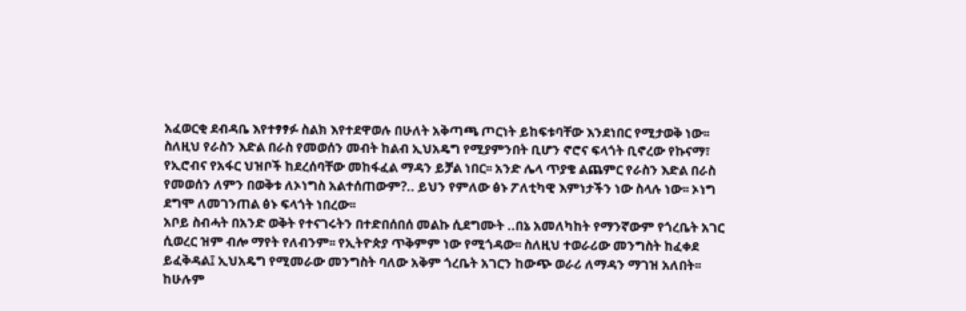አፈወርቂ ደብዳቤ እየተፃፃፉ ስልክ እየተደዋወሉ በሁለት አቅጣጫ ጦርነት ይከፍቱባቸው እንደነበር የሚታወቅ ነው፡፡ ስለዚህ የራስን እድል በራስ የመወሰን መብት ከልብ ኢህአዴግ የሚያምንበት ቢሆን ኖሮና ፍላጎት ቢኖረው የኩናማ፣ የኢሮብና የአፋር ህዝቦች ከደረሰባቸው መከፋፈል ማዳን ይቻል ነበር፡፡ አንድ ሌላ ጥያቄ ልጨምር የራስን እድል በራስ የመወሰን ለምን በወቅቱ ለኦነግስ አልተሰጠውም?.. ይህን የምለው ፅኑ ፖለቲካዊ እምነታችን ነው ስላሉ ነው፡፡ ኦነግ ደግሞ ለመገንጠል ፅኑ ፍላጎት ነበረው፡፡
አቦይ ስብሓት በአንድ ወቅት የተናገሩትን በተድበሰበሰ መልኩ ሲደግሙት ..በኔ አመለካከት የማንኛውም የጎረቤት አገር ሲወረር ዝም ብሎ ማየት የለብንም፡፡ የኢትዮጵያ ጥቅምም ነው የሚጎዳው፡፡ ስለዚህ ተወራሪው መንግስት ከፈቀደ ይፈቅዳል፤ ኢህአዴግ የሚመራው መንግስት ባለው አቅም ጎረቤት አገርን ከውጭ ወራሪ ለማዳን ማገዝ አለበት፡፡ ከሁሉም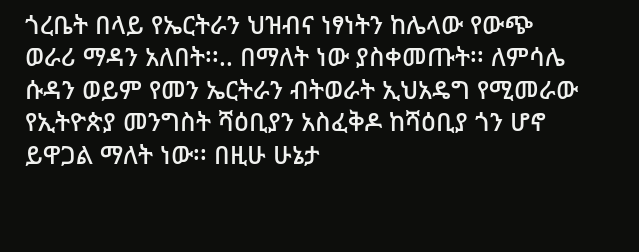ጎረቤት በላይ የኤርትራን ህዝብና ነፃነትን ከሌላው የውጭ ወራሪ ማዳን አለበት፡፡.. በማለት ነው ያስቀመጡት፡፡ ለምሳሌ ሱዳን ወይም የመን ኤርትራን ብትወራት ኢህአዴግ የሚመራው የኢትዮጵያ መንግስት ሻዕቢያን አስፈቅዶ ከሻዕቢያ ጎን ሆኖ ይዋጋል ማለት ነው፡፡ በዚሁ ሁኔታ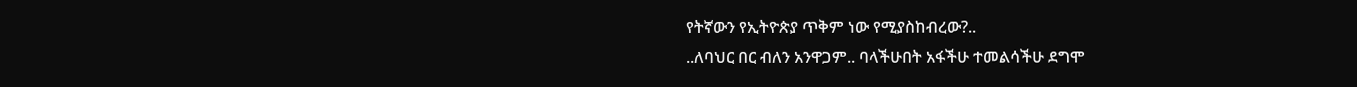የትኛውን የኢትዮጵያ ጥቅም ነው የሚያስከብረው?..
..ለባህር በር ብለን አንዋጋም.. ባላችሁበት አፋችሁ ተመልሳችሁ ደግሞ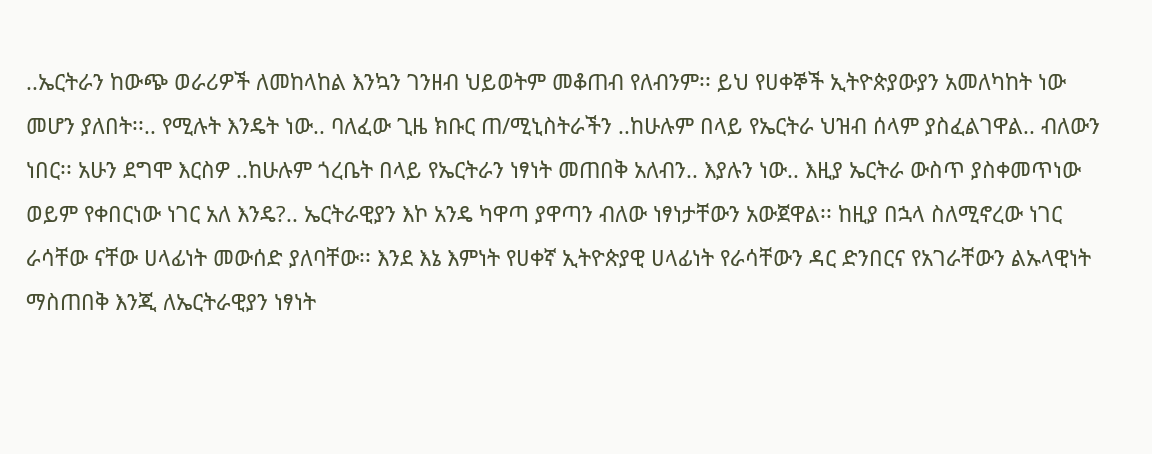..ኤርትራን ከውጭ ወራሪዎች ለመከላከል እንኳን ገንዘብ ህይወትም መቆጠብ የለብንም፡፡ ይህ የሀቀኞች ኢትዮጵያውያን አመለካከት ነው መሆን ያለበት፡፡.. የሚሉት እንዴት ነው.. ባለፈው ጊዜ ክቡር ጠ/ሚኒስትራችን ..ከሁሉም በላይ የኤርትራ ህዝብ ሰላም ያስፈልገዋል.. ብለውን ነበር፡፡ አሁን ደግሞ እርስዎ ..ከሁሉም ጎረቤት በላይ የኤርትራን ነፃነት መጠበቅ አለብን.. እያሉን ነው.. እዚያ ኤርትራ ውስጥ ያስቀመጥነው ወይም የቀበርነው ነገር አለ እንዴ?.. ኤርትራዊያን እኮ አንዴ ካዋጣ ያዋጣን ብለው ነፃነታቸውን አውጀዋል፡፡ ከዚያ በኋላ ስለሚኖረው ነገር ራሳቸው ናቸው ሀላፊነት መውሰድ ያለባቸው፡፡ እንደ እኔ እምነት የሀቀኛ ኢትዮጵያዊ ሀላፊነት የራሳቸውን ዳር ድንበርና የአገራቸውን ልኡላዊነት ማስጠበቅ እንጂ ለኤርትራዊያን ነፃነት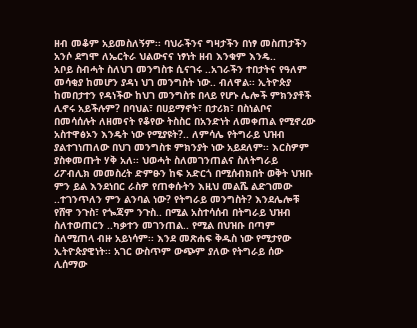ዘብ መቆም አይመስለኝም፡፡ ባህራችንና ግዛታችን በነፃ መስጠታችን አንሶ ደግሞ ለኤርትራ ህልውናና ነፃነት ዘብ እንቁም እንዴ..
አቦይ ስብሓት ስለህገ መንግስቱ ሲናገሩ ..አገራችን ተበታትና የዓለም መሳቂያ ከመሆን ያዳነ ህገ መንግስት ነው.. ብለዋል፡፡ ኢትዮጵያ ከመበታተን የዳነችው ከህገ መንግስቱ በላይ የሆኑ ሌሎች ምክንያቶች ሊኖሩ አይችሉም? በባህል፣ በሀይማኖት፣ በታሪክ፣ በስነልቦና በመሳሰሉት ለዘመናት የቆየው ትስስር በአንድነት ለመቀጠል የሚኖረው አስተዋፅኦን እንዴት ነው የሚያዩት?.. ለምሳሌ የትግራይ ህዝብ ያልተገነጠለው በህገ መንግስቱ ምክንያት ነው አይደለም፡፡ እርስዎም ያስቀመጡት ሃቅ አለ፡፡ ህወሓት ስለመገንጠልና ስለትግራይ ሪፖብሊክ መመስረት ድምፁን ከፍ አድርጎ በሚሰብክበት ወቅት ህዝቡ ምን ይል እንደነበር ራስዎ የጠቀሱትን እዚህ መልሼ ልድገመው ..ተገንጥለን ምን ልንባል ነው? የትግራይ መንግስት? እንደሌሎቹ የሸዋ ንጉስ፣ የጐጃም ንጉስ.. በሚል አስተሳሰብ በትግራይ ህዝብ ስለተወጠርን ..ካቃተን መገንጠል.. የሚል በህዝቡ በጣም ስለሚጠላ ብዙ አይነሳም፡፡ እንደ መጽሐፍ ቅዱስ ነው የሚታየው ኢትዮጵያዊነት፡፡ አገር ውስጥም ውጭም ያለው የትግራይ ሰው ሊሰማው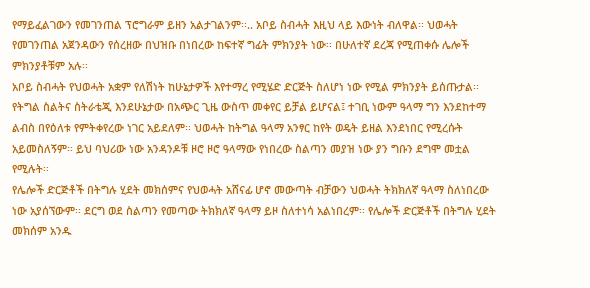የማይፈልገውን የመገንጠል ፕሮግራም ይዘን አልታገልንም፡፡.. አቦይ ስብሓት እዚህ ላይ እውነት ብለዋል፡፡ ህወሓት የመገንጠል አጀንዳውን የሰረዘው በህዝቡ በነበረው ከፍተኛ ግፊት ምክንያት ነው፡፡ በሁለተኛ ደረጃ የሚጠቀሱ ሌሎች ምክንያቶቹም አሉ፡፡
አቦይ ስብሓት የህወሓት አቋም የለሽነት ከሁኔታዎች እየተማረ የሚሄድ ድርጅት ስለሆነ ነው የሚል ምክንያት ይሰጡታል፡፡ የትግል ስልትና ስትራቴጂ እንደሁኔታው በአጭር ጊዜ ውስጥ መቀየር ይቻል ይሆናል፤ ተገቢ ነውም ዓላማ ግን እንደከተማ ልብስ በየዕለቱ የምትቀየረው ነገር አይደለም፡፡ ህወሓት ከትግል ዓላማ አንፃር ከየት ወዴት ይዘል እንደነበር የሚረሱት አይመስለኝም፡፡ ይህ ባህሪው ነው አንዳንዶቹ ዞሮ ዞሮ ዓላማው የነበረው ስልጣን መያዝ ነው ያን ግቡን ደግሞ መቷል የሚሉት፡፡
የሌሎች ድርጅቶች በትግሉ ሂደት መክሰምና የህወሓት አሸናፊ ሆኖ መውጣት ብቻውን ህወሓት ትክክለኛ ዓላማ ስለነበረው ነው አያሰኘውም፡፡ ደርግ ወደ ስልጣን የመጣው ትክክለኛ ዓላማ ይዞ ስለተነሳ አልነበረም፡፡ የሌሎች ድርጅቶች በትግሉ ሂደት መክሰም አንዱ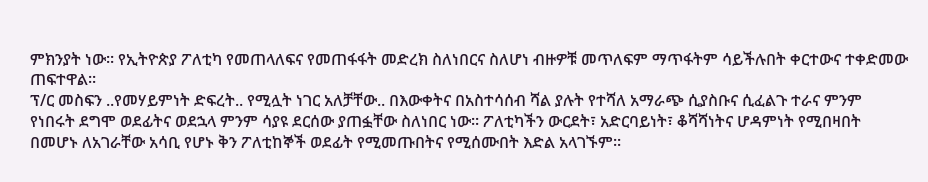ምክንያት ነው፡፡ የኢትዮጵያ ፖለቲካ የመጠላለፍና የመጠፋፋት መድረክ ስለነበርና ስለሆነ ብዙዎቹ መጥለፍም ማጥፋትም ሳይችሉበት ቀርተውና ተቀድመው ጠፍተዋል፡፡
ፕ/ር መስፍን ..የመሃይምነት ድፍረት.. የሚሏት ነገር አለቻቸው.. በእውቀትና በአስተሳሰብ ሻል ያሉት የተሻለ አማራጭ ሲያስቡና ሲፈልጉ ተራና ምንም የነበሩት ደግሞ ወደፊትና ወደኋላ ምንም ሳያዩ ደርሰው ያጠፏቸው ስለነበር ነው፡፡ ፖለቲካችን ውርደት፣ አድርባይነት፣ ቆሻሻነትና ሆዳምነት የሚበዛበት በመሆኑ ለአገራቸው አሳቢ የሆኑ ቅን ፖለቲከኞች ወደፊት የሚመጡበትና የሚሰሙበት እድል አላገኙም፡፡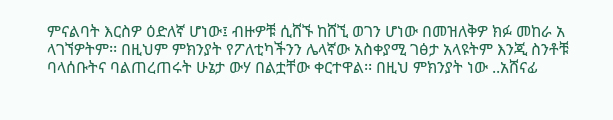ምናልባት እርስዎ ዕድለኛ ሆነው፤ ብዙዎቹ ሲሸኙ ከሸኚ ወገን ሆነው በመዝለቅዎ ክፉ መከራ አ ላገኘዎትም፡፡ በዚህም ምክንያት የፖለቲካችንን ሌላኛው አስቀያሚ ገፅታ አላዩትም እንጂ ስንቶቹ ባላሰቡትና ባልጠረጠሩት ሁኔታ ውሃ በልቷቸው ቀርተዋል፡፡ በዚህ ምክንያት ነው ..አሸናፊ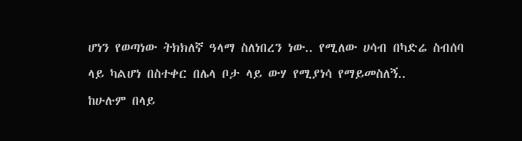ሆነን የወጣነው ትክክለኛ ዓላማ ስለነበረን ነው.. የሚለው ሀሳብ በካድሬ ስብሰባ ላይ ካልሆነ በስተቀር በሌላ ቦታ ላይ ውሃ የሚያነሳ የማይመስለኝ..
ከሁሉም በላይ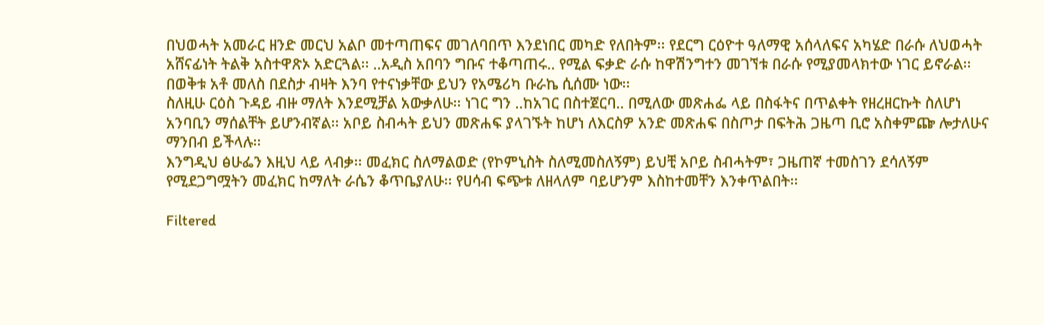በህወሓት አመራር ዘንድ መርህ አልቦ መተጣጠፍና መገለባበጥ እንደነበር መካድ የለበትም፡፡ የደርግ ርዕዮተ ዓለማዊ አሰላለፍና አካሄድ በራሱ ለህወሓት አሸናፊነት ትልቅ አስተዋጽኦ አድርጓል፡፡ ..አዲስ አበባን ግቡና ተቆጣጠሩ.. የሚል ፍቃድ ራሱ ከዋሽንግተን መገኘቱ በራሱ የሚያመላክተው ነገር ይኖራል፡፡ በወቅቱ አቶ መለስ በደስታ ብዛት እንባ የተናነቃቸው ይህን የአሜሪካ ቡራኬ ሲሰሙ ነው፡፡
ስለዚሁ ርዕስ ጉዳይ ብዙ ማለት እንደሚቻል አውቃለሁ፡፡ ነገር ግን ..ከአገር በስተጀርባ.. በሚለው መጽሐፌ ላይ በስፋትና በጥልቀት የዘረዘርኩት ስለሆነ አንባቢን ማሰልቸት ይሆንብኛል፡፡ አቦይ ስብሓት ይህን መጽሐፍ ያላገኙት ከሆነ ለእርስዎ አንድ መጽሐፍ በስጦታ በፍትሕ ጋዜጣ ቢሮ አስቀምጬ ሎታለሁና ማንበብ ይችላሉ፡፡
እንግዲህ ፅሁፌን እዚህ ላይ ላብቃ፡፡ መፈክር ስለማልወድ (የኮምኒስት ስለሚመስለኝም) ይህቺ አቦይ ስብሓትም፣ ጋዜጠኛ ተመስገን ደሳለኝም የሚደጋግሟትን መፈክር ከማለት ራሴን ቆጥቤያለሁ፡፡ የሀሳብ ፍጭቱ ለዘላለም ባይሆንም እስከተመቸን እንቀጥልበት፡፡

Filtered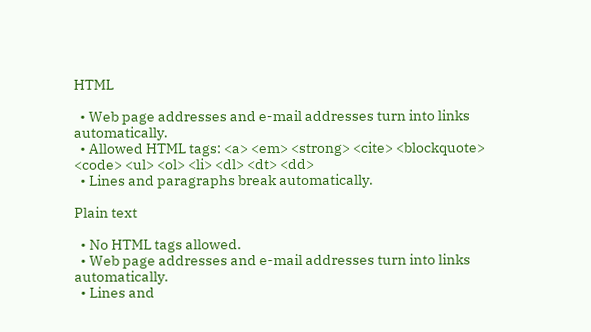HTML

  • Web page addresses and e-mail addresses turn into links automatically.
  • Allowed HTML tags: <a> <em> <strong> <cite> <blockquote> <code> <ul> <ol> <li> <dl> <dt> <dd>
  • Lines and paragraphs break automatically.

Plain text

  • No HTML tags allowed.
  • Web page addresses and e-mail addresses turn into links automatically.
  • Lines and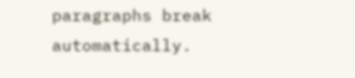paragraphs break automatically.